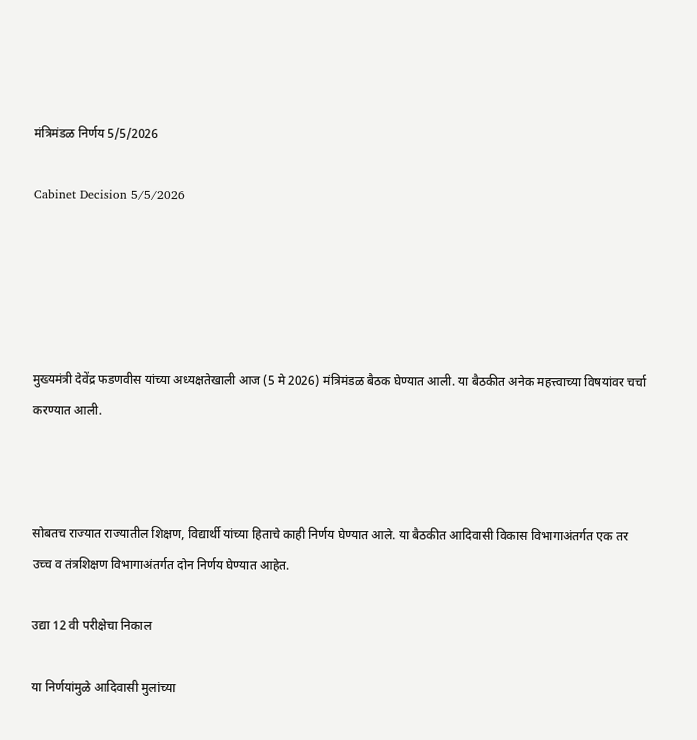मंत्रिमंडळ निर्णय 5/5/2026

Cabinet Decision 5/5/2026





मुख्यमंत्री देवेंद्र फडणवीस यांच्या अध्यक्षतेखाली आज (5 मे 2026) मंत्रिमंडळ बैठक घेण्यात आली. या बैठकीत अनेक महत्त्वाच्या विषयांवर चर्चा करण्यात आली.



सोबतच राज्यात राज्यातील शिक्षण, विद्यार्थी यांच्या हिताचे काही निर्णय घेण्यात आले. या बैठकीत आदिवासी विकास विभागाअंतर्गत एक तर उच्च व तंत्रशिक्षण विभागाअंतर्गत दोन निर्णय घेण्यात आहेत.

उद्या 12 वी परीक्षेचा निकाल

या निर्णयांमुळे आदिवासी मुलांच्या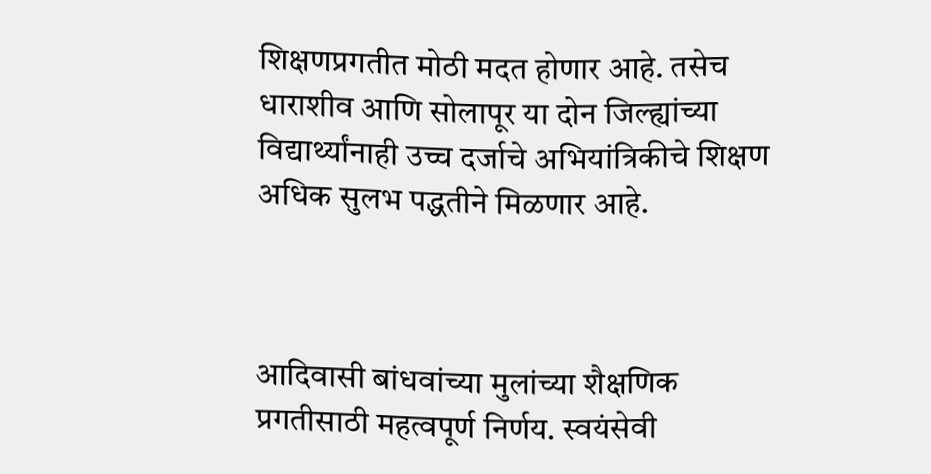शिक्षणप्रगतीत मोठी मदत होणार आहे. तसेच धाराशीव आणि सोलापूर या दोन जिल्ह्यांच्या विद्यार्थ्यांनाही उच्च दर्जाचे अभियांत्रिकीचे शिक्षण अधिक सुलभ पद्धतीने मिळणार आहे.



आदिवासी बांधवांच्या मुलांच्या शैक्षणिक प्रगतीसाठी महत्वपूर्ण निर्णय. स्वयंसेवी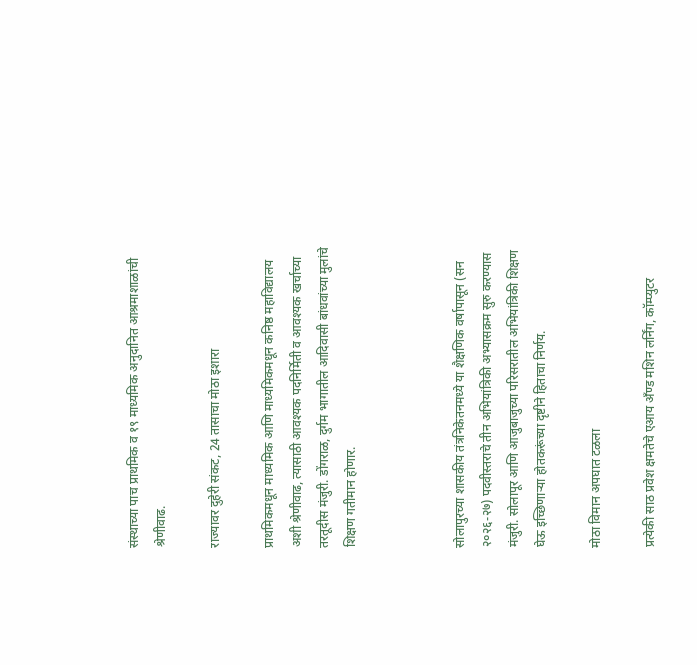संस्थाच्या पाच प्राथमिक व १९ माध्यमिक अनुदानित आश्रमाशाळांची श्रेणीवाढ.

राज्यावर दुहेरी संकट, 24 तासाचा मोठा इशारा

प्राथमिकमधून माध्यमिक आणि माध्यमिकमधून कनिष्ठ महाविद्यालय अशी श्रेणीवाढ, त्यासाठी आवश्यक पदनिर्मिती व आवश्यक खर्चाच्या तरतूदीस मंजुरी. डोंगराळ, दुर्गम भागातील आदिवासी बांधवांच्या मुलांचे शिक्षण गतीमान होणार.



सोलापुरच्या शासकीय तंत्रनिकेतनमध्ये या शैक्षणिक वर्षापासून (सन २०२६-२७) पदवीस्तराचे तीन अभियांत्रिकी अभ्यासक्रम सुरु करण्यास मंजुरी. सोलापूर आणि आजुबाजुच्या परिसरातील अभियांत्रिकी शिक्षण घेऊ इच्छिणाऱ्या होतकरूंच्या दृष्टीने हिताचा निर्णय.

मोठा विमान अपघात टळला

प्रत्येकी साठ प्रवेश क्षमतेचे एआय अँण्ड मशिन लर्निंग, कॉम्प्युटर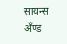सायन्स अँण्ड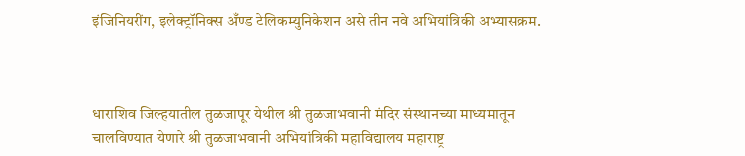इंजिनियरींग, इलेक्ट्रॉनिक्स अँण्ड टेलिकम्युनिकेशन असे तीन नवे अभियांत्रिकी अभ्यासक्रम.



धाराशिव जिल्हयातील तुळजापूर येथील श्री तुळजाभवानी मंदिर संस्थानच्या माध्यमातून चालविण्यात येणारे श्री तुळजाभवानी अभियांत्रिकी महाविद्यालय महाराष्ट्र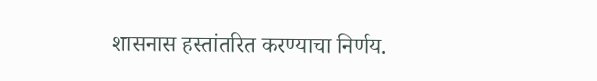शासनास हस्तांतरित करण्याचा निर्णय.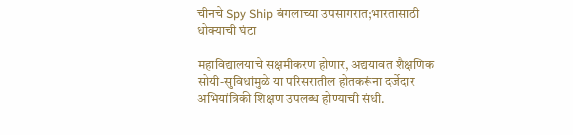चीनचे Spy Ship बंगलाच्या उपसागरात;भारतासाठी धोक्याची घंटा

महाविद्यालयाचे सक्षमीकरण होणार, अद्ययावत शैक्षणिक सोयी-सुविधांमुळे या परिसरातील होतकरूंना दर्जेदार अभियांत्रिकी शिक्षण उपलब्ध होण्याची संधी.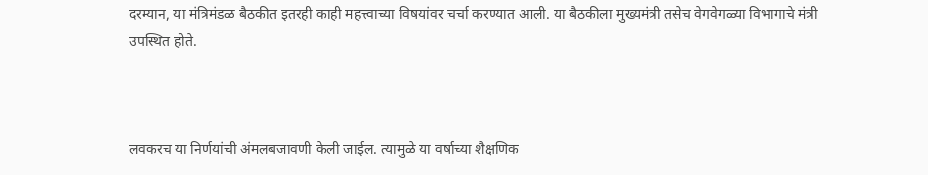दरम्यान, या मंत्रिमंडळ बैठकीत इतरही काही महत्त्वाच्या विषयांवर चर्चा करण्यात आली. या बैठकीला मुख्यमंत्री तसेच वेगवेगळ्या विभागाचे मंत्री उपस्थित होते.



लवकरच या निर्णयांची अंमलबजावणी केली जाईल. त्यामुळे या वर्षाच्या शैक्षणिक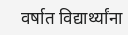वर्षात विद्यार्थ्यांना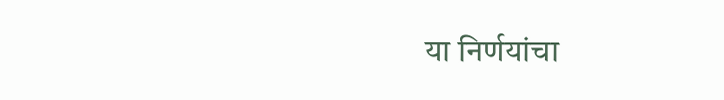या निर्णयांचा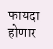फायदा होणार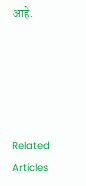आहे.





Related Articles